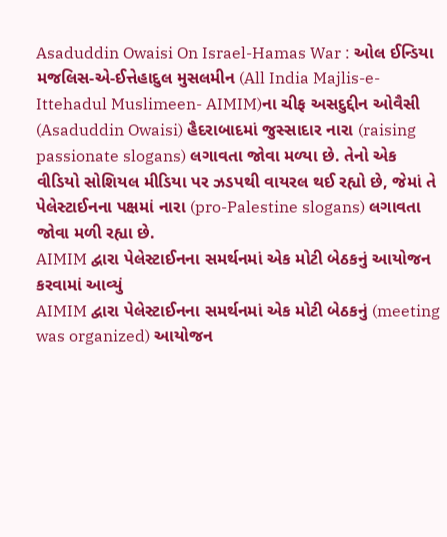Asaduddin Owaisi On Israel-Hamas War : ઓલ ઈન્ડિયા મજલિસ-એ-ઈત્તેહાદુલ મુસલમીન (All India Majlis-e-Ittehadul Muslimeen- AIMIM)ના ચીફ અસદુદ્દીન ઓવૈસી (Asaduddin Owaisi) હૈદરાબાદમાં જુસ્સાદાર નારા (raising passionate slogans) લગાવતા જોવા મળ્યા છે. તેનો એક વીડિયો સોશિયલ મીડિયા પર ઝડપથી વાયરલ થઈ રહ્યો છે, જેમાં તે પેલેસ્ટાઈનના પક્ષમાં નારા (pro-Palestine slogans) લગાવતા જોવા મળી રહ્યા છે.
AIMIM દ્વારા પેલેસ્ટાઈનના સમર્થનમાં એક મોટી બેઠકનું આયોજન કરવામાં આવ્યું
AIMIM દ્વારા પેલેસ્ટાઈનના સમર્થનમાં એક મોટી બેઠકનું (meeting was organized) આયોજન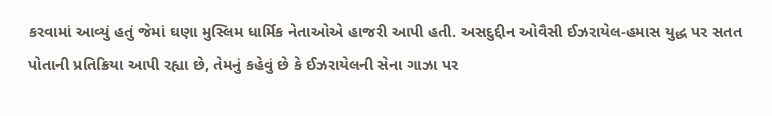કરવામાં આવ્યું હતું જેમાં ઘણા મુસ્લિમ ધાર્મિક નેતાઓએ હાજરી આપી હતી. અસદુદ્દીન ઓવૈસી ઈઝરાયેલ-હમાસ યુદ્ધ પર સતત પોતાની પ્રતિક્રિયા આપી રહ્યા છે, તેમનું કહેવું છે કે ઈઝરાયેલની સેના ગાઝા પર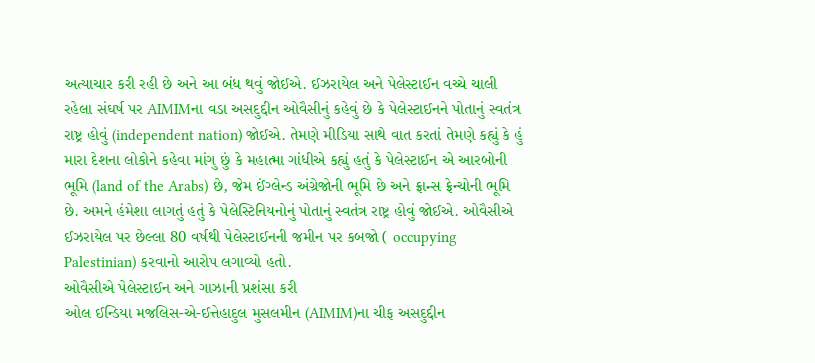અત્યાચાર કરી રહી છે અને આ બંધ થવું જોઈએ. ઈઝરાયેલ અને પેલેસ્ટાઈન વચ્ચે ચાલી રહેલા સંઘર્ષ પર AIMIMના વડા અસદુદ્દીન ઓવૈસીનું કહેવું છે કે પેલેસ્ટાઈનને પોતાનું સ્વતંત્ર રાષ્ટ્ર હોવું (independent nation) જોઈએ. તેમણે મીડિયા સાથે વાત કરતાં તેમણે કહ્યું કે હું મારા દેશના લોકોને કહેવા માંગુ છું કે મહાત્મા ગાંધીએ કહ્યું હતું કે પેલેસ્ટાઈન એ આરબોની ભૂમિ (land of the Arabs) છે, જેમ ઈંગ્લેન્ડ અંગ્રેજોની ભૂમિ છે અને ફ્રાન્સ ફ્રેન્ચોની ભૂમિ છે. અમને હંમેશા લાગતું હતું કે પેલેસ્ટિનિયનોનું પોતાનું સ્વતંત્ર રાષ્ટ્ર હોવું જોઈએ. ઓવૈસીએ ઈઝરાયેલ પર છેલ્લા 80 વર્ષથી પેલેસ્ટાઈનની જમીન પર કબજો ( occupying Palestinian) કરવાનો આરોપ લગાવ્યો હતો.
ઓવૈસીએ પેલેસ્ટાઈન અને ગાઝાની પ્રશંસા કરી
ઓલ ઈન્ડિયા મજલિસ-એ-ઈત્તેહાદુલ મુસલમીન (AIMIM)ના ચીફ અસદુદ્દીન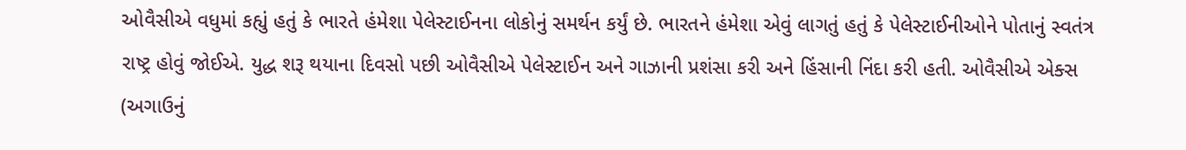ઓવૈસીએ વધુમાં કહ્યું હતું કે ભારતે હંમેશા પેલેસ્ટાઈનના લોકોનું સમર્થન કર્યું છે. ભારતને હંમેશા એવું લાગતું હતું કે પેલેસ્ટાઈનીઓને પોતાનું સ્વતંત્ર રાષ્ટ્ર હોવું જોઈએ. યુદ્ધ શરૂ થયાના દિવસો પછી ઓવૈસીએ પેલેસ્ટાઈન અને ગાઝાની પ્રશંસા કરી અને હિંસાની નિંદા કરી હતી. ઓવૈસીએ એક્સ (અગાઉનું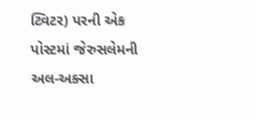ટ્વિટર) પરની એક પોસ્ટમાં જેરુસલેમની અલ-અક્સા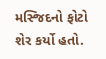મસ્જિદનો ફોટો શેર કર્યો હતો.